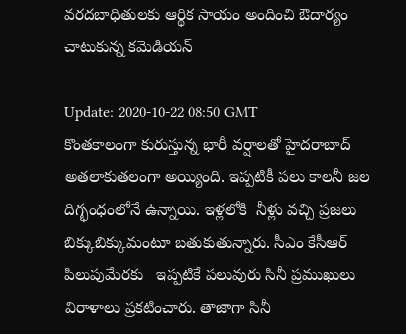వరదబాధితులకు ఆర్థిక సాయం అందించి ఔదార్యం చాటుకున్న కమెడియన్

Update: 2020-10-22 08:50 GMT
కొంతకాలంగా కురుస్తున్న భారీ వర్షాలతో హైదరాబాద్ అతలాకుతలంగా అయ్యింది. ఇప్పటికీ పలు కాలనీ జల దిగ్భంధంలోనే ఉన్నాయి. ఇళ్లలోకి  నీళ్లు వచ్చి ప్రజలు బిక్కుబిక్కుమంటూ బతుకుతున్నారు. సీఎం కేసీఆర్ పిలుపుమేరకు   ఇప్పటికే పలువురు సినీ ప్రముఖులు విరాళాలు ప్రకటించారు. తాజాగా సినీ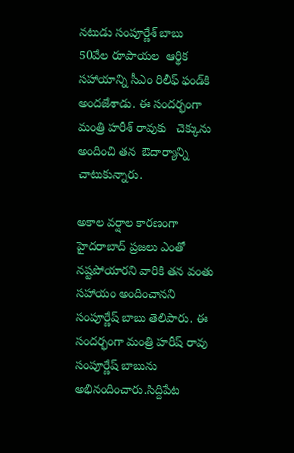న‌టుడు సంపూర్ణేశ్ బాబు  50వేల రూపాయ‌ల  ఆర్థిక సహాయాన్ని సీఎం రిలీఫ్ ఫండ్‌కి అంద‌జేశాడు. ఈ సందర్భంగా మంత్రి హరీశ్ రావుకు   చెక్కును అందించి త‌న  ఔదార్యాన్ని చాటుకున్నారు.

అకాల వర్షాల కార‌ణంగా  హైదరాబాద్ ప్ర‌జ‌లు ఎంతో న‌ష్ట‌పోయార‌ని వారికి త‌న వంతు స‌హాయం అందించాన‌ని  సంపూర్ణేష్ బాబు తెలిపారు. ఈ సందర్భంగా మంత్రి హరీష్ రావు  సంపూర్ణేష్ బాబును అభినందించారు.సిద్దిపేట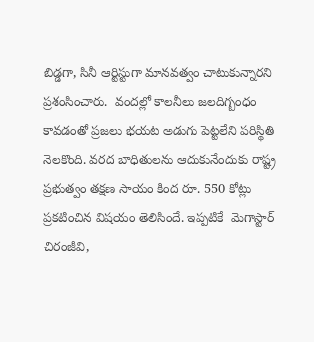బిడ్డగా, సినీ ఆర్టిస్టుగా మానవత్వం చాటుకున్నారని ప్ర‌శంసించారు.  వందల్లో కాలనీలు జలదిగ్బంధం కావడంతో ప్రజలు భయట అడుగు పెట్టలేని పరిస్థితి నెలకొంది. వరద బాధితులను ఆదుకునేందుకు రాష్ట్ర ప్రభుత్వం తక్షణ సాయం కింద రూ. 550 కోట్లు ప్రకటించిన విషయం తెలిసిందే. ఇప్ప‌టికే  మెగాస్టార్ చిరంజీవి,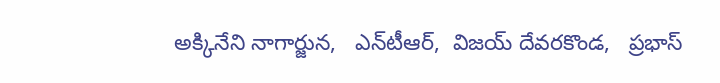అక్కినేని నాగార్జున,   ఎన్‌టీఆర్‌,  విజయ్‌ దేవరకొండ,   ప్రభాస్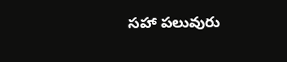స‌హా ప‌లువురు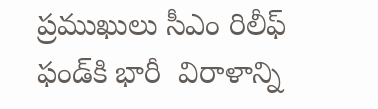ప్ర‌ముఖులు సీఎం రిలీఫ్ ఫండ్‌కి భారీ  విరాళాన్ని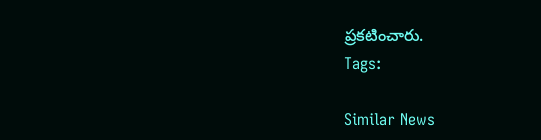ప్రకటించారు.
Tags:

Similar News